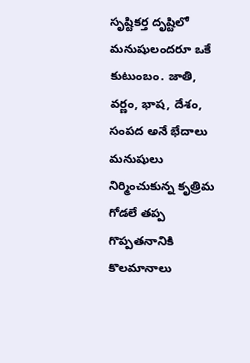సృష్టికర్త దృష్టిలో మనుషులందరూ ఒకే కుటుంబం. జాతి, వర్ణం, భాష, దేశం, సంపద అనే భేదాలు మనుషులు నిర్మించుకున్న కృత్రిమ గోడలే తప్ప గొప్పతనానికి కొలమానాలు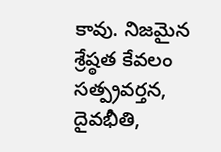కావు. నిజమైన శ్రేష్ఠత కేవలం సత్ప్రవర్తన, దైవభీతి,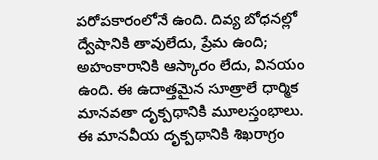పరోపకారంలోనే ఉంది. దివ్య బోధనల్లో ద్వేషానికి తావులేదు, ప్రేమ ఉంది; అహంకారానికి ఆస్కారం లేదు, వినయం ఉంది. ఈ ఉదాత్తమైన సూత్రాలే ధార్మిక మానవతా దృక్పథానికి మూలస్తంభాలు.
ఈ మానవీయ దృక్పథానికి శిఖరాగ్రం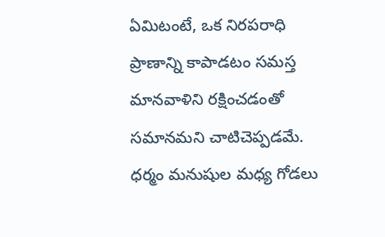ఏమిటంటే, ఒక నిరపరాధి ప్రాణాన్ని కాపాడటం సమస్త మానవాళిని రక్షించడంతో సమానమని చాటిచెప్పడమే. ధర్మం మనుషుల మధ్య గోడలు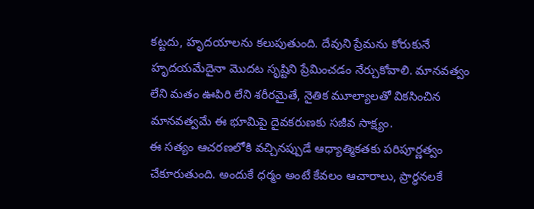కట్టదు, హృదయాలను కలుపుతుంది. దేవుని ప్రేమను కోరుకునే హృదయమేదైనా మొదట సృష్టిని ప్రేమించడం నేర్చుకోవాలి. మానవత్వం లేని మతం ఊపిరి లేని శరీరమైతే, నైతిక మూల్యాలతో వికసించిన మానవత్వమే ఈ భూమిపై దైవకరుణకు సజీవ సాక్ష్యం.
ఈ సత్యం ఆచరణలోకి వచ్చినప్పుడే ఆధ్యాత్మికతకు పరిపూర్ణత్వం చేకూరుతుంది. అందుకే ధర్మం అంటే కేవలం ఆచారాలు, ప్రార్థనలకే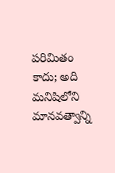పరిమితం కాదు; అది మనిషిలోని మానవత్వాన్ని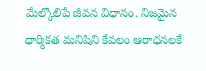మేల్కొలిపే జీవన విధానం. నిజమైన ధార్మికత మనిషిని కేవలం ఆరాధనలకే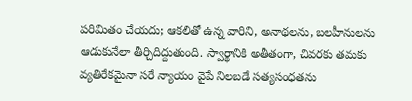పరిమితం చేయదు; ఆకలితో ఉన్న వారిని, అనాథలను, బలహీనులను ఆడుకునేలా తీర్చిదిద్దుతుంది. స్వార్థానికి అతీతంగా, చివరకు తమకు వ్యతిరేకమైనా సరే న్యాయం వైపే నిలబడే సత్యసంధతను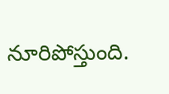నూరిపోస్తుంది.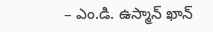– ఎం.డి. ఉస్మాన్ ఖాన్